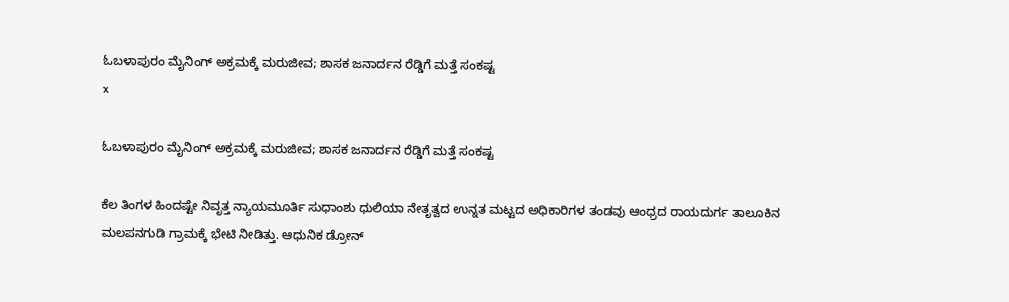ಓಬಳಾಪುರಂ ಮೈನಿಂಗ್ ಅಕ್ರಮಕ್ಕೆ ಮರುಜೀವ; ಶಾಸಕ ಜನಾರ್ದನ ರೆಡ್ಡಿಗೆ ಮತ್ತೆ ಸಂಕಷ್ಟ
x

ಓಬಳಾಪುರಂ ಮೈನಿಂಗ್ ಅಕ್ರಮಕ್ಕೆ ಮರುಜೀವ; ಶಾಸಕ ಜನಾರ್ದನ ರೆಡ್ಡಿಗೆ ಮತ್ತೆ ಸಂಕಷ್ಟ

ಕೆಲ ತಿಂಗಳ ಹಿಂದಷ್ಟೇ ನಿವೃತ್ತ ನ್ಯಾಯಮೂರ್ತಿ ಸುಧಾಂಶು ಧುಲಿಯಾ ನೇತೃತ್ವದ ಉನ್ನತ ಮಟ್ಟದ ಅಧಿಕಾರಿಗಳ ತಂಡವು ಆಂಧ್ರದ ರಾಯದುರ್ಗ ತಾಲೂಕಿನ ಮಲಪನಗುಡಿ ಗ್ರಾಮಕ್ಕೆ ಭೇಟಿ ನೀಡಿತ್ತು. ಆಧುನಿಕ ಡ್ರೋನ್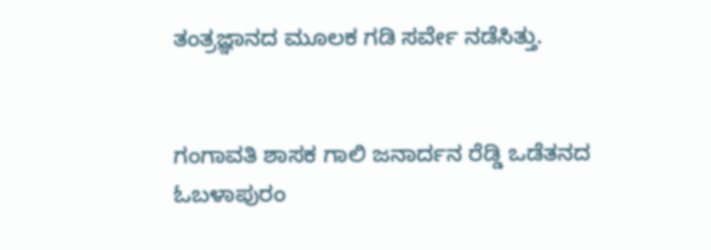ತಂತ್ರಜ್ಞಾನದ ಮೂಲಕ ಗಡಿ ಸರ್ವೇ ನಡೆಸಿತ್ತು.


ಗಂಗಾವತಿ ಶಾಸಕ ಗಾಲಿ ಜನಾರ್ದನ ರೆಡ್ಡಿ ಒಡೆತನದ ಓಬಳಾಪುರಂ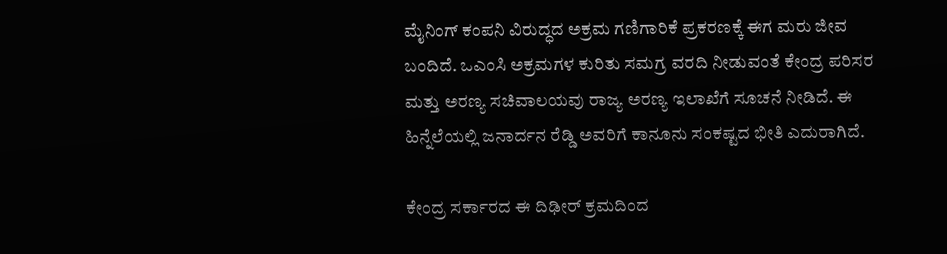ಮೈನಿಂಗ್ ಕಂಪನಿ ವಿರುದ್ಧದ ಅಕ್ರಮ ಗಣಿಗಾರಿಕೆ ಪ್ರಕರಣಕ್ಕೆ ಈಗ ಮರು ಜೀವ ಬಂದಿದೆ. ಒಎಂಸಿ ಅಕ್ರಮಗಳ ಕುರಿತು ಸಮಗ್ರ ವರದಿ ನೀಡುವಂತೆ ಕೇಂದ್ರ ಪರಿಸರ ಮತ್ತು ಅರಣ್ಯ ಸಚಿವಾಲಯವು ರಾಜ್ಯ ಅರಣ್ಯ ಇಲಾಖೆಗೆ ಸೂಚನೆ ನೀಡಿದೆ. ಈ ಹಿನ್ನೆಲೆಯಲ್ಲಿ ಜನಾರ್ದನ ರೆಡ್ಡಿ ಅವರಿಗೆ ಕಾನೂನು ಸಂಕಷ್ಟದ ಭೀತಿ ಎದುರಾಗಿದೆ.

ಕೇಂದ್ರ ಸರ್ಕಾರದ ಈ ದಿಢೀರ್ ಕ್ರಮದಿಂದ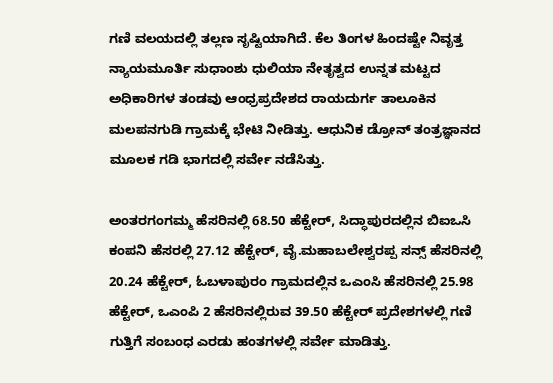ಗಣಿ ವಲಯದಲ್ಲಿ ತಲ್ಲಣ ಸೃಷ್ಟಿಯಾಗಿದೆ. ಕೆಲ ತಿಂಗಳ ಹಿಂದಷ್ಟೇ ನಿವೃತ್ತ ನ್ಯಾಯಮೂರ್ತಿ ಸುಧಾಂಶು ಧುಲಿಯಾ ನೇತೃತ್ವದ ಉನ್ನತ ಮಟ್ಟದ ಅಧಿಕಾರಿಗಳ ತಂಡವು ಆಂಧ್ರಪ್ರದೇಶದ ರಾಯದುರ್ಗ ತಾಲೂಕಿನ ಮಲಪನಗುಡಿ ಗ್ರಾಮಕ್ಕೆ ಭೇಟಿ ನೀಡಿತ್ತು. ಆಧುನಿಕ ಡ್ರೋನ್ ತಂತ್ರಜ್ಞಾನದ ಮೂಲಕ ಗಡಿ ಭಾಗದಲ್ಲಿ ಸರ್ವೇ ನಡೆಸಿತ್ತು.

ಅಂತರಗಂಗಮ್ಮ ಹೆಸರಿನಲ್ಲಿ 68.50 ಹೆಕ್ಟೇರ್‌, ಸಿದ್ಧಾಪುರದಲ್ಲಿನ ಬಿಐಒಸಿ ಕಂಪನಿ ಹೆಸರಲ್ಲಿ 27.12 ಹೆಕ್ಟೇರ್‌, ವೈ.ಮಹಾಬಲೇಶ್ವರಪ್ಪ ಸನ್ಸ್‌ ಹೆಸರಿನಲ್ಲಿ 20.24 ಹೆಕ್ಟೇರ್‌, ಓಬಳಾಪುರಂ ಗ್ರಾಮದಲ್ಲಿನ ಒಎಂಸಿ ಹೆಸರಿನಲ್ಲಿ 25.98 ಹೆಕ್ಟೇರ್‌, ಒಎಂಪಿ 2 ಹೆಸರಿನಲ್ಲಿರುವ 39.50 ಹೆಕ್ಟೇರ್ ಪ್ರದೇಶಗಳಲ್ಲಿ ಗಣಿ ಗುತ್ತಿಗೆ ಸಂಬಂಧ ಎರಡು ಹಂತಗಳಲ್ಲಿ ಸರ್ವೇ ಮಾಡಿತ್ತು.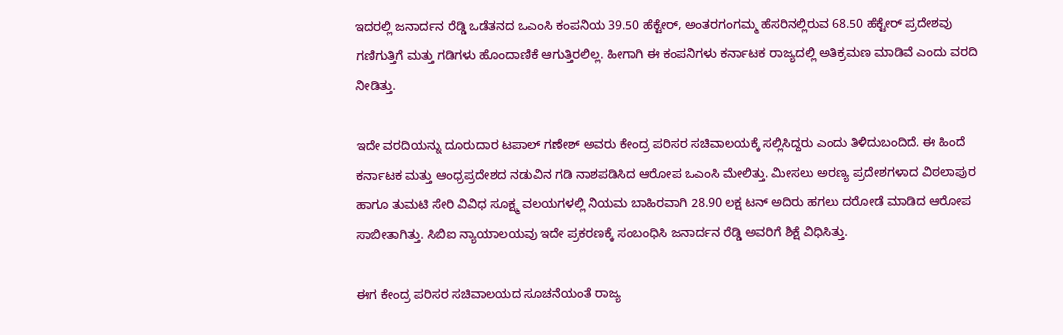ಇದರಲ್ಲಿ ಜನಾರ್ದನ ರೆಡ್ಡಿ ಒಡೆತನದ ಒಎಂಸಿ ಕಂಪನಿಯ 39.50 ಹೆಕ್ಟೇರ್‌, ಅಂತರಗಂಗಮ್ಮ ಹೆಸರಿನಲ್ಲಿರುವ 68.50 ಹೆಕ್ಟೇರ್‌ ಪ್ರದೇಶವು ಗಣಿಗುತ್ತಿಗೆ ಮತ್ತು ಗಡಿಗಳು ಹೊಂದಾಣಿಕೆ ಆಗುತ್ತಿರಲಿಲ್ಲ. ಹೀಗಾಗಿ ಈ ಕಂಪನಿಗಳು ಕರ್ನಾಟಕ ರಾಜ್ಯದಲ್ಲಿ ಅತಿಕ್ರಮಣ ಮಾಡಿವೆ ಎಂದು ವರದಿ ನೀಡಿತ್ತು.

ಇದೇ ವರದಿಯನ್ನು ದೂರುದಾರ ಟಪಾಲ್‌ ಗಣೇಶ್‌ ಅವರು ಕೇಂದ್ರ ಪರಿಸರ ಸಚಿವಾಲಯಕ್ಕೆ ಸಲ್ಲಿಸಿದ್ದರು ಎಂದು ತಿಳಿದುಬಂದಿದೆ. ಈ ಹಿಂದೆ ಕರ್ನಾಟಕ ಮತ್ತು ಆಂಧ್ರಪ್ರದೇಶದ ನಡುವಿನ ಗಡಿ ನಾಶಪಡಿಸಿದ ಆರೋಪ ಒಎಂಸಿ ಮೇಲಿತ್ತು. ಮೀಸಲು ಅರಣ್ಯ ಪ್ರದೇಶಗಳಾದ ವಿಠಲಾಪುರ ಹಾಗೂ ತುಮಟಿ ಸೇರಿ ವಿವಿಧ ಸೂಕ್ಷ್ಮ ವಲಯಗಳಲ್ಲಿ ನಿಯಮ ಬಾಹಿರವಾಗಿ 28.90 ಲಕ್ಷ ಟನ್ ಅದಿರು ಹಗಲು ದರೋಡೆ ಮಾಡಿದ ಆರೋಪ ಸಾಬೀತಾಗಿತ್ತು. ಸಿಬಿಐ ನ್ಯಾಯಾಲಯವು ಇದೇ ಪ್ರಕರಣಕ್ಕೆ ಸಂಬಂಧಿಸಿ ಜನಾರ್ದನ ರೆಡ್ಡಿ ಅವರಿಗೆ ಶಿಕ್ಷೆ ವಿಧಿಸಿತ್ತು.

ಈಗ ಕೇಂದ್ರ ಪರಿಸರ ಸಚಿವಾಲಯದ ಸೂಚನೆಯಂತೆ ರಾಜ್ಯ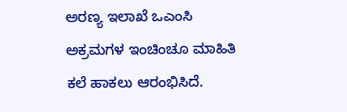ಅರಣ್ಯ ಇಲಾಖೆ ಒಎಂಸಿ ಅಕ್ರಮಗಳ ಇಂಚಿಂಚೂ ಮಾಹಿತಿ ಕಲೆ ಹಾಕಲು ಆರಂಭಿಸಿದೆ.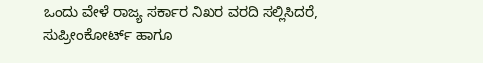ಒಂದು ವೇಳೆ ರಾಜ್ಯ ಸರ್ಕಾರ ನಿಖರ ವರದಿ ಸಲ್ಲಿಸಿದರೆ, ಸುಪ್ರೀಂಕೋರ್ಟ್ ಹಾಗೂ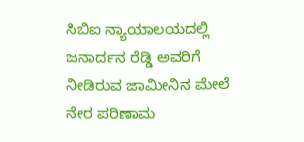ಸಿಬಿಐ ನ್ಯಾಯಾಲಯದಲ್ಲಿ ಜನಾರ್ದನ ರೆಡ್ಡಿ ಅವರಿಗೆ ನೀಡಿರುವ ಜಾಮೀನಿನ ಮೇಲೆ ನೇರ ಪರಿಣಾಮ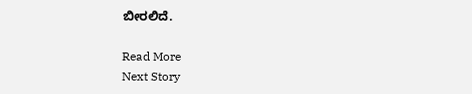ಬೀರಲಿದೆ.

Read More
Next Story